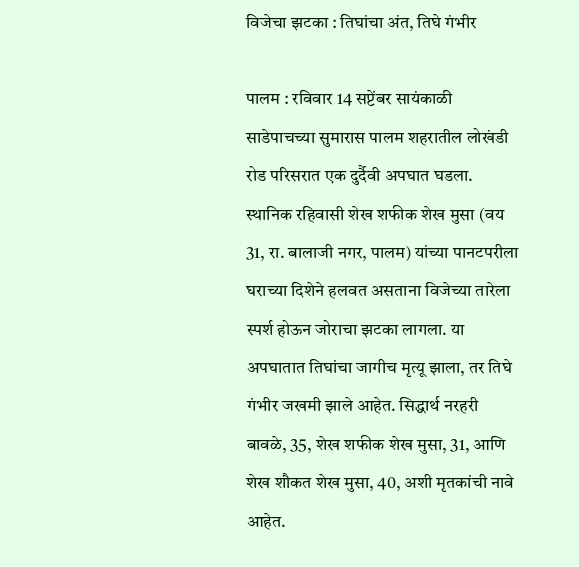विजेचा झटका : तिघांचा अंत, तिघे गंभीर

पालम : रविवार 14 सप्टेंबर सायंकाळी साडेपाचच्या सुमारास पालम शहरातील लोखंडी रोड परिसरात एक दुर्दैवी अपघात घडला. स्थानिक रहिवासी शेख शफीक शेख मुसा (वय 31, रा. बालाजी नगर, पालम) यांच्या पानटपरीला घराच्या दिशेने हलवत असताना विजेच्या तारेला स्पर्श होऊन जोराचा झटका लागला. या अपघातात तिघांचा जागीच मृत्यू झाला, तर तिघे गंभीर जखमी झाले आहेत. सिद्धार्थ नरहरी बावळे, 35, शेख शफीक शेख मुसा, 31, आणि शेख शौकत शेख मुसा, 40, अशी मृतकांची नावे आहेत.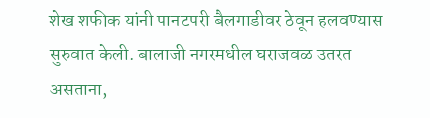शेख शफीक यांनी पानटपरी बैलगाडीवर ठेवून हलवण्यास सुरुवात केली. बालाजी नगरमधील घराजवळ उतरत असताना,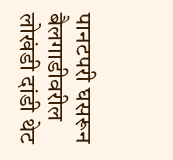पानटपरी घसरून बैलगाडीवरील लोखंडी दांडी थेट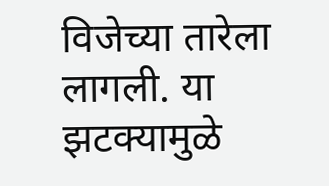विजेच्या तारेला लागली. या झटक्यामुळे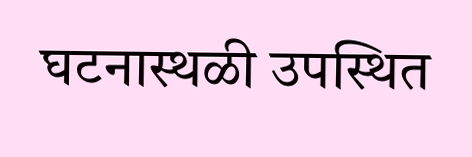घटनास्थळी उपस्थित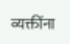व्यक्तींना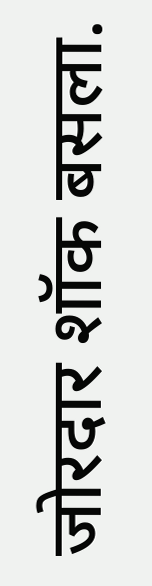जोरदार शॉक बसला.